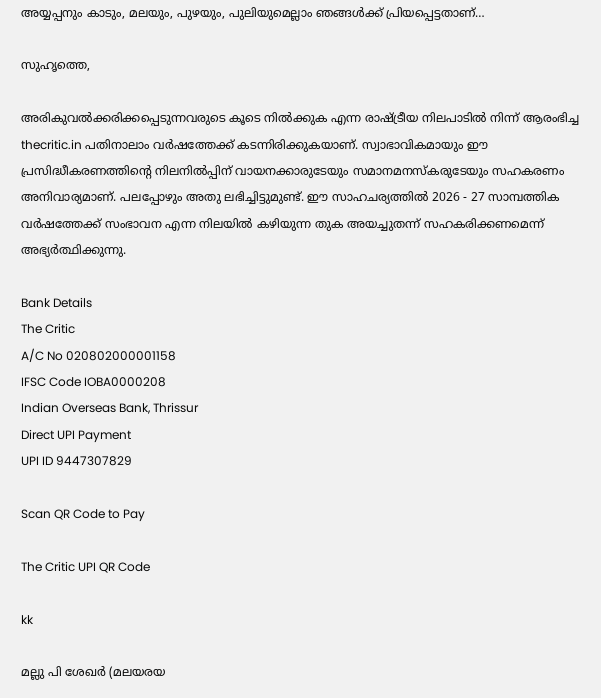അയ്യപ്പനും കാടും, മലയും, പുഴയും, പുലിയുമെല്ലാം ഞങ്ങള്‍ക്ക് പ്രിയപ്പെട്ടതാണ്…

സുഹൃത്തെ,

അരികുവല്‍ക്കരിക്കപ്പെടുന്നവരുടെ കൂടെ നില്‍ക്കുക എന്ന രാഷ്ട്രീയ നിലപാടില്‍ നിന്ന് ആരംഭിച്ച thecritic.in പതിനാലാം വര്‍ഷത്തേക്ക് കടന്നിരിക്കുകയാണ്. സ്വാഭാവികമായും ഈ പ്രസിദ്ധീകരണത്തിന്റെ നിലനില്‍പ്പിന് വായനക്കാരുടേയും സമാനമനസ്‌കരുടേയും സഹകരണം അനിവാര്യമാണ്. പലപ്പോഴും അതു ലഭിച്ചിട്ടുമുണ്ട്. ഈ സാഹചര്യത്തില്‍ 2026 - 27 സാമ്പത്തിക വര്‍ഷത്തേക്ക് സംഭാവന എന്ന നിലയില്‍ കഴിയുന്ന തുക അയച്ചുതന്ന് സഹകരിക്കണമെന്ന് അഭ്യര്‍ത്ഥിക്കുന്നു.

Bank Details
The Critic
A/C No 020802000001158
IFSC Code IOBA0000208
Indian Overseas Bank, Thrissur
Direct UPI Payment
UPI ID 9447307829

Scan QR Code to Pay

The Critic UPI QR Code

kk

മല്ലു പി ശേഖര്‍ (മലയരയ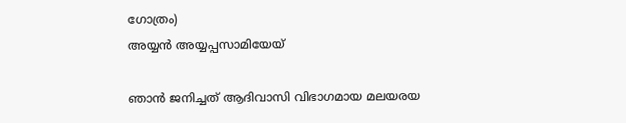ഗോത്രം)
അയ്യന്‍ അയ്യപ്പസാമിയേയ്

ഞാന്‍ ജനിച്ചത് ആദിവാസി വിഭാഗമായ മലയരയ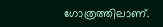ഗോത്രത്തിലാണ്.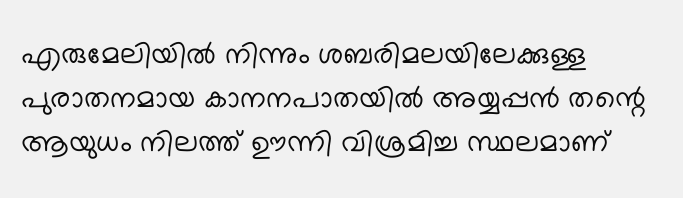എരുമേലിയില്‍ നിന്നും ശബരിമലയിലേക്കുള്ള പുരാതനമായ കാനനപാതയില്‍ അയ്യപ്പന്‍ തന്റെ ആയുധം നിലത്ത് ഊന്നി വിശ്രമിച്ച സ്ഥലമാണ്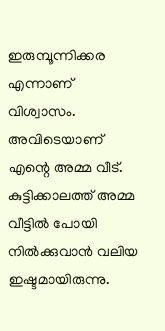ഇരുമ്പൂന്നിക്കര എന്നാണ് വിശ്വാസം. അവിടെയാണ് എന്റെ അമ്മ വീട്. കുട്ടിക്കാലത്ത് അമ്മ വീട്ടില്‍ പോയി നില്‍ക്കുവാന്‍ വലിയ ഇഷ്ടമായിരുന്നു.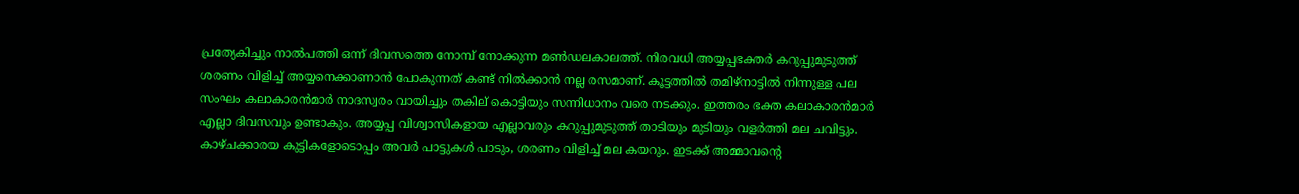പ്രത്യേകിച്ചും നാല്‍പത്തി ഒന്ന് ദിവസത്തെ നോമ്പ് നോക്കുന്ന മണ്‍ഡലകാലത്ത്. നിരവധി അയ്യപ്പഭക്തര്‍ കറുപ്പുമുടുത്ത് ശരണം വിളിച്ച് അയ്യനെക്കാണാന്‍ പോകുന്നത് കണ്ട് നില്‍ക്കാന്‍ നല്ല രസമാണ്. കൂട്ടത്തില്‍ തമിഴ്‌നാട്ടില്‍ നിന്നുള്ള പല സംഘം കലാകാരന്‍മാര്‍ നാദസ്വരം വായിച്ചും തകില് കൊട്ടിയും സന്നിധാനം വരെ നടക്കും. ഇത്തരം ഭക്ത കലാകാരന്‍മാര്‍ എല്ലാ ദിവസവും ഉണ്ടാകും. അയ്യപ്പ വിശ്വാസികളായ എല്ലാവരും കറുപ്പുമുടുത്ത് താടിയും മുടിയും വളര്‍ത്തി മല ചവിട്ടും. കാഴ്ചക്കാരയ കുട്ടികളോടൊപ്പം അവര്‍ പാട്ടുകള്‍ പാടും, ശരണം വിളിച്ച് മല കയറും. ഇടക്ക് അമ്മാവന്റെ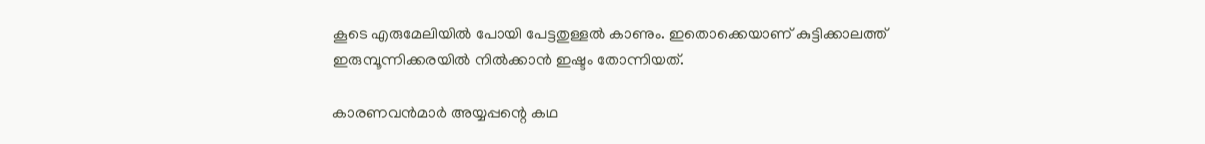കൂടെ എരുമേലിയില്‍ പോയി പേട്ടതുള്ളല്‍ കാണും. ഇതൊക്കെയാണ് കുട്ടിക്കാലത്ത് ഇരുമ്പൂന്നിക്കരയില്‍ നില്‍ക്കാന്‍ ഇഷ്ടം തോന്നിയത്.

കാരണവന്‍മാര്‍ അയ്യപ്പന്റെ കഥ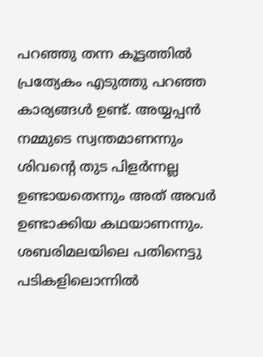പറഞ്ഞു തന്ന കൂട്ടത്തില്‍ പ്രത്യേകം എടുത്തു പറഞ്ഞ കാര്യങ്ങള്‍ ഉണ്ട്. അയ്യപ്പന്‍ നമ്മുടെ സ്വന്തമാണന്നും ശിവന്റെ തുട പിളര്‍ന്നല്ല ഉണ്ടായതെന്നും അത് അവര്‍ ഉണ്ടാക്കിയ കഥയാണന്നും. ശബരിമലയിലെ പതിനെട്ടു പടികളിലൊന്നില്‍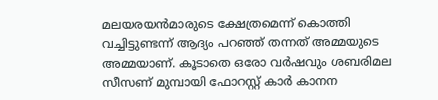മലയരയന്‍മാരുടെ ക്ഷേത്രമെന്ന് കൊത്തി വച്ചിട്ടുണ്ടന്ന് ആദ്യം പറഞ്ഞ് തന്നത് അമ്മയുടെ അമ്മയാണ്. കൂടാതെ ഒരോ വര്‍ഷവും ശബരിമല സീസണ് മുമ്പായി ഫോറസ്റ്റ് കാര്‍ കാനന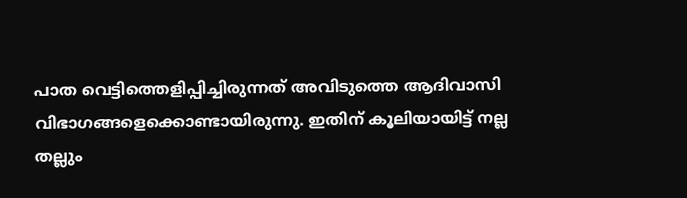പാത വെട്ടിത്തെളിപ്പിച്ചിരുന്നത് അവിടുത്തെ ആദിവാസി വിഭാഗങ്ങളെക്കൊണ്ടായിരുന്നു. ഇതിന് കൂലിയായിട്ട് നല്ല തല്ലും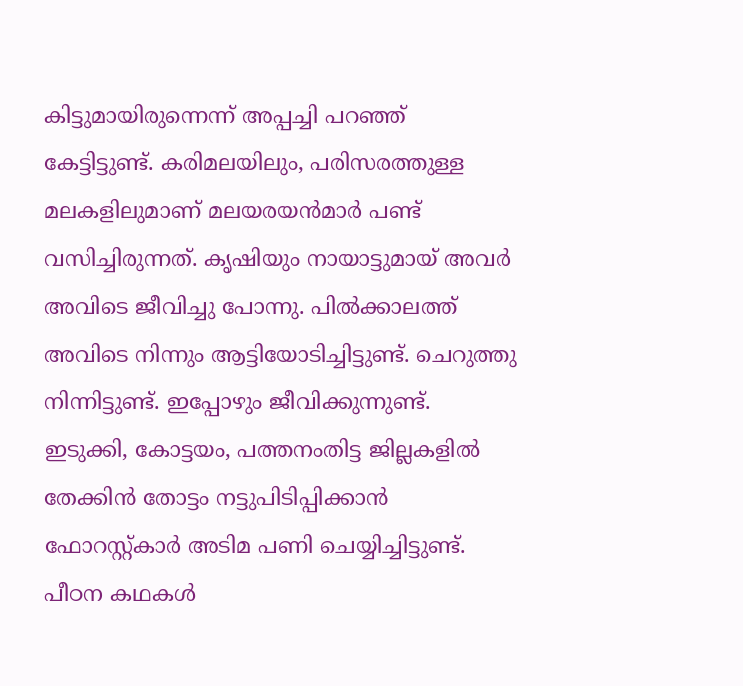കിട്ടുമായിരുന്നെന്ന് അപ്പച്ചി പറഞ്ഞ് കേട്ടിട്ടുണ്ട്. കരിമലയിലും, പരിസരത്തുള്ള മലകളിലുമാണ് മലയരയന്‍മാര്‍ പണ്ട് വസിച്ചിരുന്നത്. കൃഷിയും നായാട്ടുമായ് അവര്‍ അവിടെ ജീവിച്ചു പോന്നു. പില്‍ക്കാലത്ത് അവിടെ നിന്നും ആട്ടിയോടിച്ചിട്ടുണ്ട്. ചെറുത്തു നിന്നിട്ടുണ്ട്. ഇപ്പോഴും ജീവിക്കുന്നുണ്ട്. ഇടുക്കി, കോട്ടയം, പത്തനംതിട്ട ജില്ലകളില്‍ തേക്കിന്‍ തോട്ടം നട്ടുപിടിപ്പിക്കാന്‍ ഫോറസ്റ്റ്കാര്‍ അടിമ പണി ചെയ്യിച്ചിട്ടുണ്ട്. പീഠന കഥകള്‍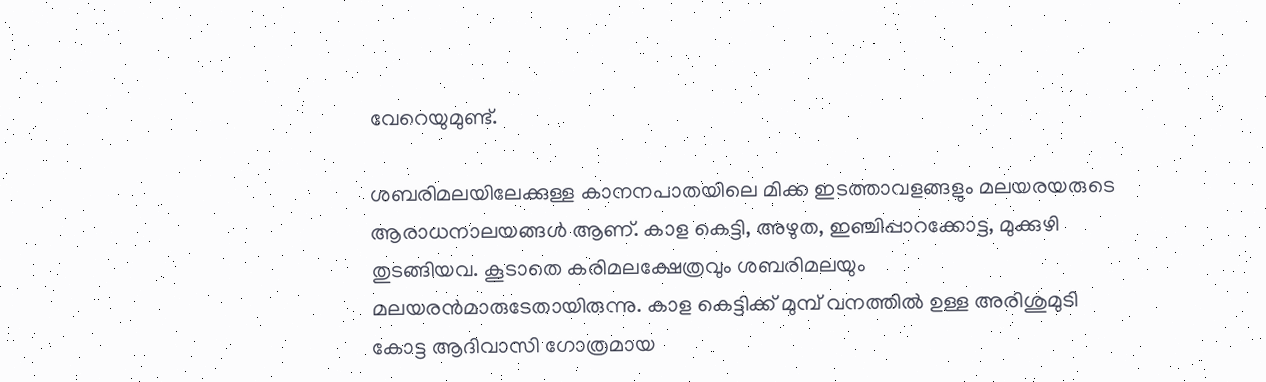വേറെയുമുണ്ട്.

ശബരിമലയിലേക്കുള്ള കാനനപാതയിലെ മിക്ക ഇടത്താവളങ്ങളും മലയരയരുടെ ആരാധനാലയങ്ങള്‍ ആണ്. കാള കെട്ടി, അഴുത, ഇഞ്ചിപ്പാറക്കോട്ട, മുക്കുഴി തുടങ്ങിയവ. കൂടാതെ കരിമലക്ഷേത്രവും ശബരിമലയും മലയരന്‍മാരുടേതായിരുന്നു. കാള കെട്ടിക്ക് മുമ്പ് വനത്തില്‍ ഉള്ള അരിശുമുടി കോട്ട ആദിവാസി ഗോത്രമായ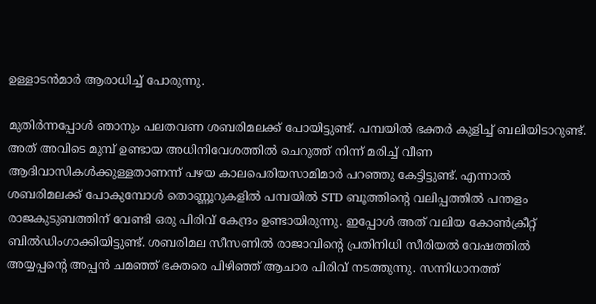ഉള്ളാടന്‍മാര്‍ ആരാധിച്ച് പോരുന്നു.

മുതിര്‍ന്നപ്പോള്‍ ഞാനും പലതവണ ശബരിമലക്ക് പോയിട്ടുണ്ട്. പമ്പയില്‍ ഭക്തര്‍ കുളിച്ച് ബലിയിടാറുണ്ട്. അത് അവിടെ മുമ്പ് ഉണ്ടായ അധിനിവേശത്തില്‍ ചെറുത്ത് നിന്ന് മരിച്ച് വീണ ആദിവാസികള്‍ക്കുള്ളതാണന്ന് പഴയ കാലപെരിയസാമിമാര്‍ പറഞ്ഞു കേട്ടിട്ടുണ്ട്. എന്നാല്‍ ശബരിമലക്ക് പോകുമ്പോള്‍ തൊണ്ണൂറുകളില്‍ പമ്പയില്‍ STD ബൂത്തിന്റെ വലിപ്പത്തില്‍ പന്തളം രാജകുടുബത്തിന് വേണ്ടി ഒരു പിരിവ് കേന്ദ്രം ഉണ്ടായിരുന്നു. ഇപ്പോള്‍ അത് വലിയ കോണ്‍ക്രീറ്റ് ബില്‍ഡിംഗാക്കിയിട്ടുണ്ട്. ശബരിമല സീസണില്‍ രാജാവിന്റെ പ്രതിനിധി സീരിയല്‍ വേഷത്തില്‍ അയ്യപ്പന്റെ അപ്പന്‍ ചമഞ്ഞ് ഭക്തരെ പിഴിഞ്ഞ് ആചാര പിരിവ് നടത്തുന്നു. സന്നിധാനത്ത്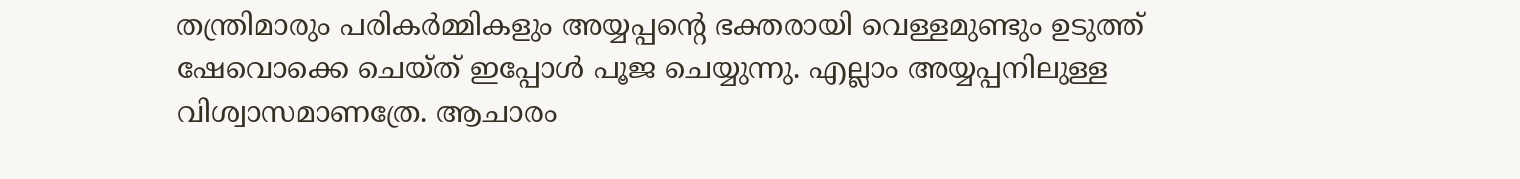തന്ത്രിമാരും പരികര്‍മ്മികളും അയ്യപ്പന്റെ ഭക്തരായി വെള്ളമുണ്ടും ഉടുത്ത് ഷേവൊക്കെ ചെയ്ത് ഇപ്പോള്‍ പൂജ ചെയ്യുന്നു. എല്ലാം അയ്യപ്പനിലുള്ള വിശ്വാസമാണത്രേ. ആചാരം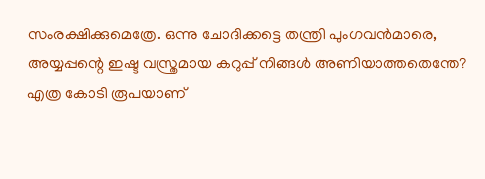സംരക്ഷിക്കുമെത്രേ. ഒന്നു ചോദിക്കട്ടെ തന്ത്രി പുംഗവന്‍മാരെ, അയ്യപ്പന്റെ ഇഷ്ട വസ്ത്രമായ കറുപ്പ് നിങ്ങള്‍ അണിയാത്തതെന്തേ? എത്ര കോടി രൂപയാണ്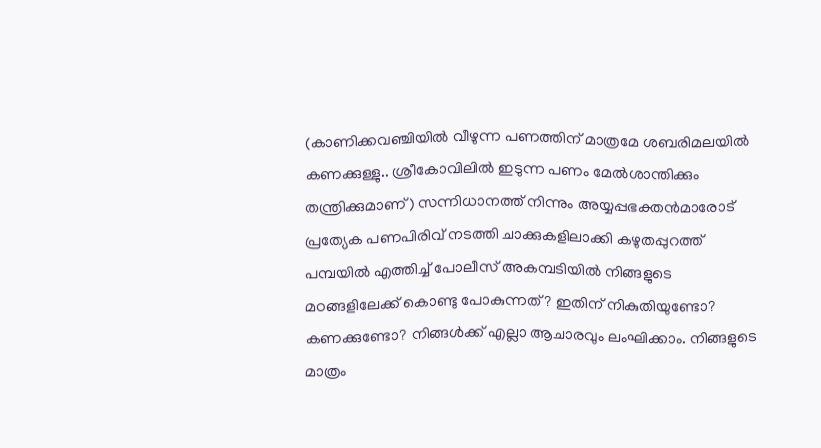(കാണിക്കവഞ്ചിയില്‍ വീഴുന്ന പണത്തിന് മാത്രമേ ശബരിമലയില്‍ കണക്കുള്ളു.. ശ്രീകോവിലില്‍ ഇടുന്ന പണം മേല്‍ശാന്തിക്കും തന്ത്രിക്കുമാണ്) സന്നിധാനത്ത് നിന്നും അയ്യപ്പഭക്തന്‍മാരോട് പ്രത്യേക പണപിരിവ് നടത്തി ചാക്കുകളിലാക്കി കഴുതപ്പുറത്ത് പമ്പയില്‍ എത്തിച്ച് പോലീസ് അകമ്പടിയില്‍ നിങ്ങളുടെ മഠങ്ങളിലേക്ക് കൊണ്ടു പോകുന്നത്? ഇതിന് നികുതിയുണ്ടോ? കണക്കുണ്ടോ? നിങ്ങള്‍ക്ക് എല്ലാ ആചാരവും ലംഘിക്കാം. നിങ്ങളുടെ മാത്രം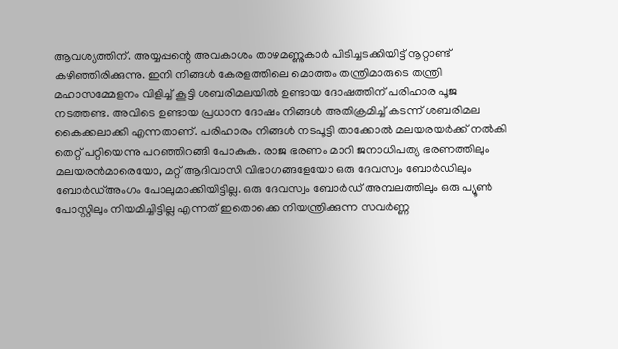ആവശ്യത്തിന്. അയ്യപ്പന്റെ അവകാശം താഴമണ്ണുകാര്‍ പിടിച്ചടക്കിയിട്ട് നൂറ്റാണ്ട് കഴിഞ്ഞിരിക്കുന്നു. ഇനി നിങ്ങള്‍ കേരളത്തിലെ മൊത്തം തന്ത്രിമാരുടെ തന്ത്രി മഹാസമ്മേളനം വിളിച്ച് കൂട്ടി ശബരിമലയില്‍ ഉണ്ടായ ദോഷത്തിന് പരിഹാര പൂജ നടത്തണ്ട. അവിടെ ഉണ്ടായ പ്രധാന ദോഷം നിങ്ങള്‍ അതിക്രമിച്ച് കടന്ന് ശബരിമല കൈക്കലാക്കി എന്നതാണ്. പരിഹാരം നിങ്ങള്‍ നടപൂട്ടി താക്കോല്‍ മലയരയര്‍ക്ക് നല്‍കി തെറ്റ് പറ്റിയെന്നു പറഞ്ഞിറങ്ങി പോകുക. രാജ ഭരണം മാറി ജനാധിപത്യ ഭരണത്തിലും മലയരന്‍മാരെയോ, മറ്റ് ആദിവാസി വിഭാഗങ്ങളേയോ ഒരു ദേവസ്വം ബോര്‍ഡിലും ബോര്‍ഡ്അംഗം പോലുമാക്കിയിട്ടില്ല. ഒരു ദേവസ്വം ബോര്‍ഡ് അമ്പലത്തിലും ഒരു പ്യൂണ്‍ പോസ്റ്റിലും നിയമിച്ചിട്ടില്ല എന്നത് ഇതൊക്കെ നിയന്ത്രിക്കുന്ന സവര്‍ണ്ണ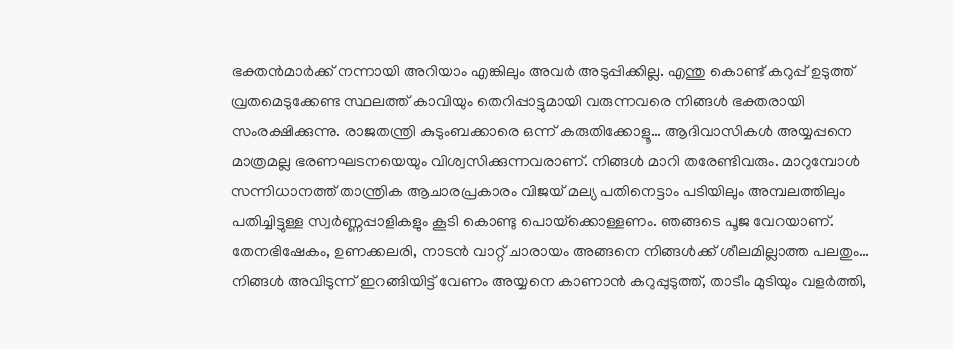ഭക്തന്‍മാര്‍ക്ക് നന്നായി അറിയാം എങ്കിലും അവര്‍ അടുപ്പിക്കില്ല. എന്തു കൊണ്ട് കറുപ്പ് ഉടുത്ത് വ്രതമെടുക്കേണ്ട സ്ഥലത്ത് കാവിയും തെറിപ്പാട്ടുമായി വരുന്നവരെ നിങ്ങള്‍ ഭക്തരായി സംരക്ഷിക്കുന്നു. രാജതന്ത്രി കുടുംബക്കാരെ ഒന്ന് കരുതിക്കോളൂ… ആദിവാസികള്‍ അയ്യപ്പനെ മാത്രമല്ല ഭരണഘടനയെയും വിശ്വസിക്കുന്നവരാണ്. നിങ്ങള്‍ മാറി തരേണ്ടിവരും. മാറുമ്പോള്‍ സന്നിധാനത്ത് താന്ത്രിക ആചാരപ്രകാരം വിജയ് മല്യ പതിനെട്ടാം പടിയിലും അമ്പലത്തിലും പതിച്ചിട്ടുള്ള സ്വര്‍ണ്ണപ്പാളികളും കൂടി കൊണ്ടു പൊയ്‌ക്കൊള്ളണം. ഞങ്ങടെ പൂജ വേറയാണ്. തേനഭിഷേകം, ഉണക്കലരി, നാടന്‍ വാറ്റ് ചാരായം അങ്ങനെ നിങ്ങള്‍ക്ക് ശീലമില്ലാത്ത പലതും… നിങ്ങള്‍ അവിടുന്ന് ഇറങ്ങിയിട്ട് വേണം അയ്യനെ കാണാന്‍ കറുപ്പുടുത്ത്, താടീം മുടിയും വളര്‍ത്തി,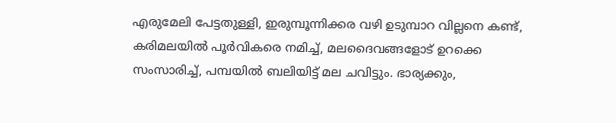എരുമേലി പേട്ടതുള്ളി, ഇരുമ്പൂന്നിക്കര വഴി ഉടുമ്പാറ വില്ലനെ കണ്ട്, കരിമലയില്‍ പൂര്‍വികരെ നമിച്ച്, മലദൈവങ്ങളോട് ഉറക്കെ സംസാരിച്ച്, പമ്പയില്‍ ബലിയിട്ട് മല ചവിട്ടും. ഭാര്യക്കും,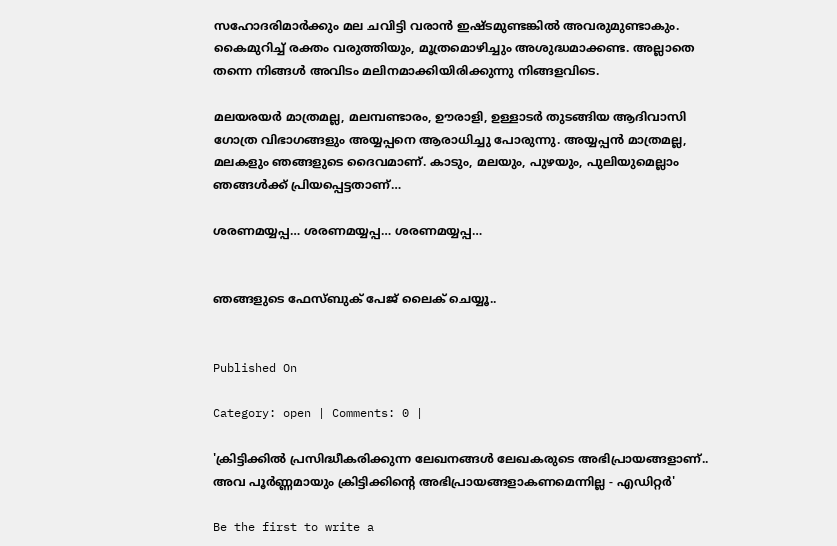സഹോദരിമാര്‍ക്കും മല ചവിട്ടി വരാന്‍ ഇഷ്ടമുണ്ടങ്കില്‍ അവരുമുണ്ടാകും. കൈമുറിച്ച് രക്തം വരുത്തിയും, മൂത്രമൊഴിച്ചും അശുദ്ധമാക്കണ്ട. അല്ലാതെ തന്നെ നിങ്ങള്‍ അവിടം മലിനമാക്കിയിരിക്കുന്നു നിങ്ങളവിടെ.

മലയരയര്‍ മാത്രമല്ല, മലമ്പണ്ടാരം, ഊരാളി, ഉള്ളാടര്‍ തുടങ്ങിയ ആദിവാസി ഗോത്ര വിഭാഗങ്ങളും അയ്യപ്പനെ ആരാധിച്ചു പോരുന്നു. അയ്യപ്പന്‍ മാത്രമല്ല, മലകളും ഞങ്ങളുടെ ദൈവമാണ്. കാടും, മലയും, പുഴയും, പുലിയുമെല്ലാം ഞങ്ങള്‍ക്ക് പ്രിയപ്പെട്ടതാണ്…

ശരണമയ്യപ്പ… ശരണമയ്യപ്പ… ശരണമയ്യപ്പ…


ഞങ്ങളുടെ ഫേസ്ബുക് പേജ് ലൈക് ചെയ്യൂ..


Published On

Category: open | Comments: 0 |

'ക്രിട്ടിക്കില്‍ പ്രസിദ്ധീകരിക്കുന്ന ലേഖനങ്ങള്‍ ലേഖകരുടെ അഭിപ്രായങ്ങളാണ്.. അവ പൂര്‍ണ്ണമായും ക്രിട്ടിക്കിന്റെ അഭിപ്രായങ്ങളാകണമെന്നില്ല - എഡിറ്റര്‍'

Be the first to write a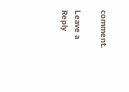comment.

Leave a Reply